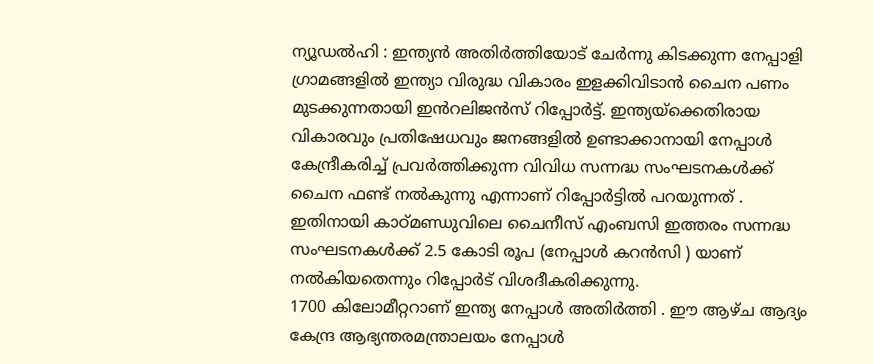ന്യൂഡൽഹി : ഇന്ത്യൻ അതിർത്തിയോട് ചേർന്നു കിടക്കുന്ന നേപ്പാളി ഗ്രാമങ്ങളിൽ ഇന്ത്യാ വിരുദ്ധ വികാരം ഇളക്കിവിടാൻ ചൈന പണം മുടക്കുന്നതായി ഇൻറലിജൻസ് റിപ്പോർട്ട്. ഇന്ത്യയ്ക്കെതിരായ വികാരവും പ്രതിഷേധവും ജനങ്ങളിൽ ഉണ്ടാക്കാനായി നേപ്പാൾ കേന്ദ്രീകരിച്ച് പ്രവർത്തിക്കുന്ന വിവിധ സന്നദ്ധ സംഘടനകൾക്ക് ചൈന ഫണ്ട് നൽകുന്നു എന്നാണ് റിപ്പോർട്ടിൽ പറയുന്നത് .
ഇതിനായി കാഠ്മണ്ഡുവിലെ ചൈനീസ് എംബസി ഇത്തരം സന്നദ്ധ സംഘടനകൾക്ക് 2.5 കോടി രൂപ (നേപ്പാൾ കറൻസി ) യാണ് നൽകിയതെന്നും റിപ്പോർട് വിശദീകരിക്കുന്നു.
1700 കിലോമീറ്ററാണ് ഇന്ത്യ നേപ്പാൾ അതിർത്തി . ഈ ആഴ്ച ആദ്യം കേന്ദ്ര ആഭ്യന്തരമന്ത്രാലയം നേപ്പാൾ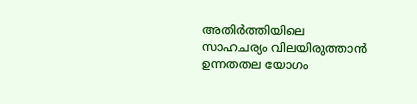അതിർത്തിയിലെ സാഹചര്യം വിലയിരുത്താൻ ഉന്നതതല യോഗം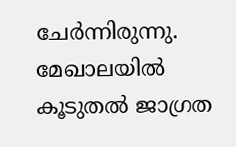ചേർന്നിരുന്നു. മേഖാലയിൽ കൂടുതൽ ജാഗ്രത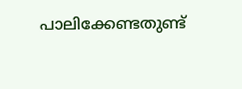പാലിക്കേണ്ടതുണ്ട്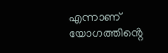എന്നാണ് യോഗത്തിൻ്റെ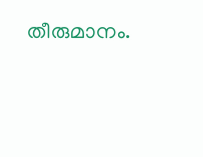തീരുമാനം.